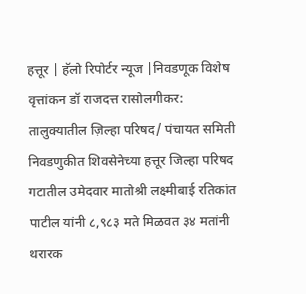हत्तूर | हॅलो रिपोर्टर न्यूज |निवडणूक विशेष वृत्तांकन डॉ राजदत्त रासोलगीकर: तालुक्यातील ज़िल्हा परिषद/ पंचायत समिती निवडणुकीत शिवसेनेच्या हत्तूर जिल्हा परिषद गटातील उमेदवार मातोश्री लक्ष्मीबाई रतिकांत पाटील यांनी ८,९८३ मते मिळवत ३४ मतांनी थरारक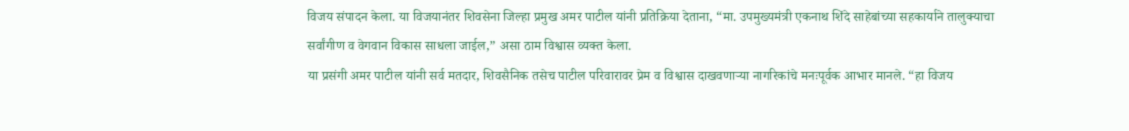विजय संपादन केला. या विजयानंतर शिवसेना जिल्हा प्रमुख अमर पाटील यांनी प्रतिक्रिया देताना, “मा. उपमुख्यमंत्री एकनाथ शिंदे साहेबांच्या सहकार्याने तालुक्याचा सर्वांगीण व वेगवान विकास साधला जाईल,” असा ठाम विश्वास व्यक्त केला.
या प्रसंगी अमर पाटील यांनी सर्व मतदार, शिवसैनिक तसेच पाटील परिवारावर प्रेम व विश्वास दाखवणाऱ्या नागरिकांचे मनःपूर्वक आभार मानले. “हा विजय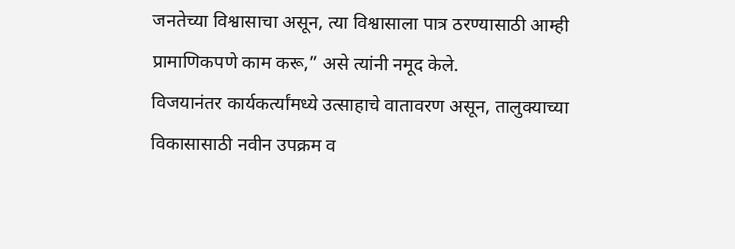जनतेच्या विश्वासाचा असून, त्या विश्वासाला पात्र ठरण्यासाठी आम्ही प्रामाणिकपणे काम करू,” असे त्यांनी नमूद केले.
विजयानंतर कार्यकर्त्यांमध्ये उत्साहाचे वातावरण असून, तालुक्याच्या विकासासाठी नवीन उपक्रम व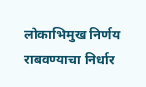लोकाभिमुख निर्णय राबवण्याचा निर्धार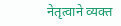नेतृत्वाने व्यक्त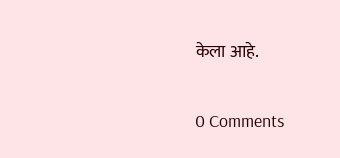केला आहे.


0 Comments